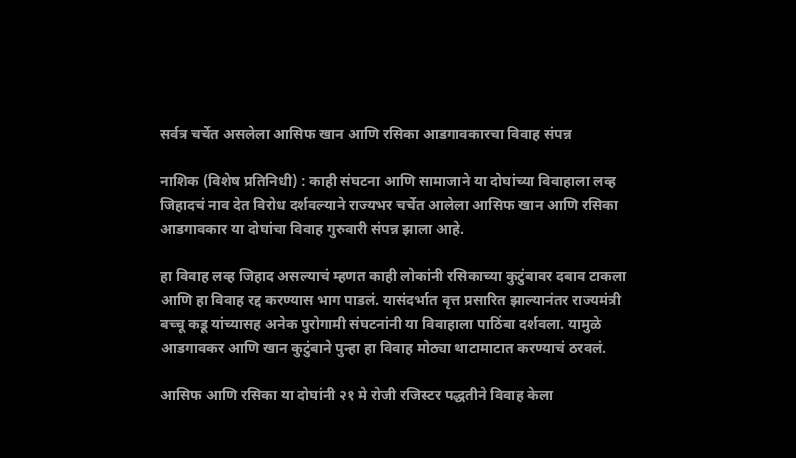सर्वत्र चर्चेत असलेला आसिफ खान आणि रसिका आडगावकारचा विवाह संपन्न

नाशिक (विशेष प्रतिनिधी) : काही संघटना आणि सामाजाने या दोघांच्या विवाहाला लव्ह जिहादचं नाव देत विरोध दर्शवल्याने राज्यभर चर्चेत आलेला आसिफ खान आणि रसिका आडगावकार या दोघांचा विवाह गुरुवारी संपन्न झाला आहे.

हा विवाह लव्ह जिहाद असल्याचं म्हणत काही लोकांनी रसिकाच्या कुटुंबावर दबाव टाकला आणि हा विवाह रद्द करण्यास भाग पाडलं. यासंदर्भात वृत्त प्रसारित झाल्यानंतर राज्यमंत्री बच्चू कडू यांच्यासह अनेक पुरोगामी संघटनांनी या विवाहाला पाठिंबा दर्शवला. यामुळे आडगावकर आणि खान कुटुंबाने पुन्हा हा विवाह मोठ्या थाटामाटात करण्याचं ठरवलं.

आसिफ आणि रसिका या दोघांनी २१ मे रोजी रजिस्टर पद्धतीने विवाह केला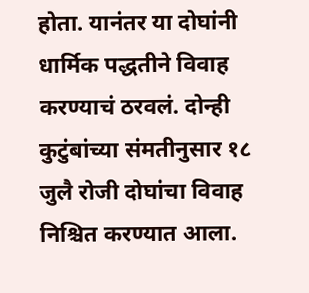होता. यानंतर या दोघांनी धार्मिक पद्धतीने विवाह करण्याचं ठरवलं. दोन्ही कुटुंबांच्या संमतीनुसार १८ जुलै रोजी दोघांचा विवाह निश्चित करण्यात आला.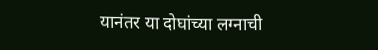यानंतर या दोघांच्या लग्नाची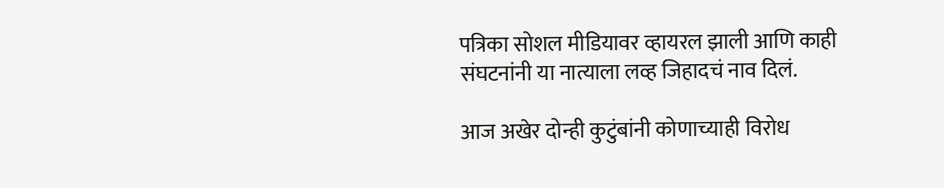पत्रिका सोशल मीडियावर व्हायरल झाली आणि काही संघटनांनी या नात्याला लव्ह जिहादचं नाव दिलं.

आज अखेर दोन्ही कुटुंबांनी कोणाच्याही विरोध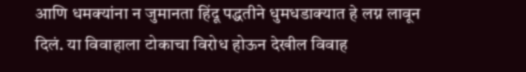आणि धमक्यांना न जुमानता हिंदू पद्धतीने धुमधडाक्यात हे लग्न लावून दिलं. या विवाहाला टोकाचा विरोध होऊन देखील विवाह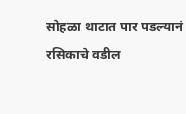सोहळा थाटात पार पडल्यानं रसिकाचे वडील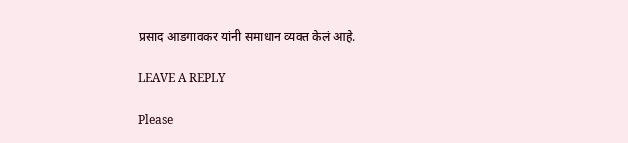प्रसाद आडगावकर यांनी समाधान व्यक्त केलं आहे.

LEAVE A REPLY

Please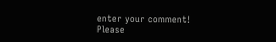enter your comment!
Please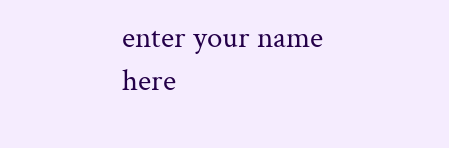enter your name here